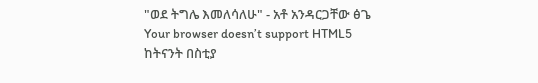"ወደ ትግሌ እመለሳለሁ" - አቶ አንዳርጋቸው ፅጌ
Your browser doesn’t support HTML5
ከትናንት በስቲያ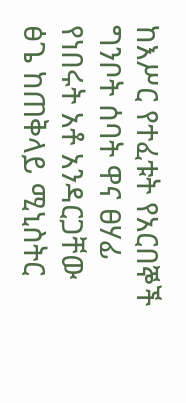ከእሥር የተፈቱት የአርበኞች ግንቦት ሰባት ዋና ፀሃፊ የነበሩት አቶ አንዳርጋቸው ፅጌ ከጠቅላይ ሚኒስትር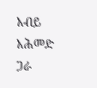አብይ አሕመድ ጋራ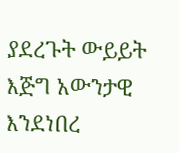ያደረጉት ውይይት እጅግ አውንታዊ እንደነበረ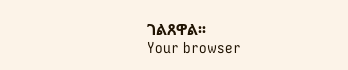ገልጸዋል፡፡
Your browser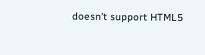doesn’t support HTML5